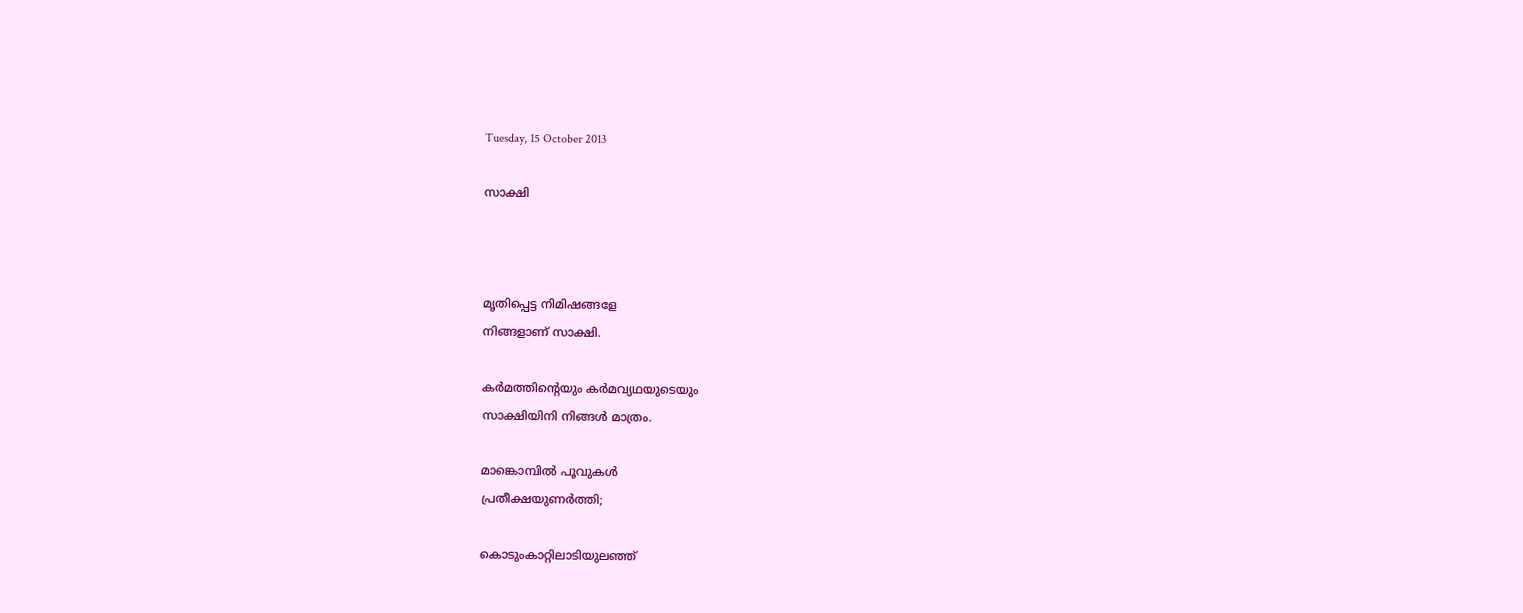Tuesday, 15 October 2013

സാക്ഷി



മൃതിപ്പെട്ട നിമിഷങ്ങളേ
നിങ്ങളാണ് സാക്ഷി.

കര്‍മത്തിന്‍റെയും കര്‍മവ്യഥയുടെയും
സാക്ഷിയിനി നിങ്ങള്‍ മാത്രം.

മാങ്കൊമ്പില്‍ പൂവുകള്‍
പ്രതീക്ഷയുണര്‍ത്തി;

കൊടുംകാറ്റിലാടിയുലഞ്ഞ്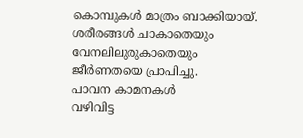കൊമ്പുകള്‍ മാത്രം ബാക്കിയായ്‌.
ശരീരങ്ങള്‍ ചാകാതെയും
വേനലിലുരുകാതെയും
ജീര്‍ണതയെ പ്രാപിച്ചു.
പാവന കാമനകള്‍
വഴിവിട്ട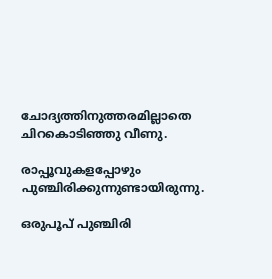ചോദ്യത്തിനുത്തരമില്ലാതെ
ചിറകൊടിഞ്ഞു വീണു.

രാപ്പൂവുകളപ്പോഴും
പുഞ്ചിരിക്കുന്നുണ്ടായിരുന്നു.

ഒരുപൂപ് പുഞ്ചിരി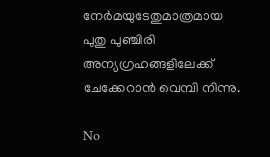നേര്‍മയുടേതുമാത്രമായ
പുതു പുഞ്ചിരി
അന്യഗ്രഹങ്ങളിലേക്ക്
ചേക്കേറാന്‍ വെമ്പി നിന്നു.

No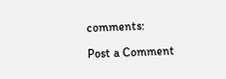comments:

Post a Comment